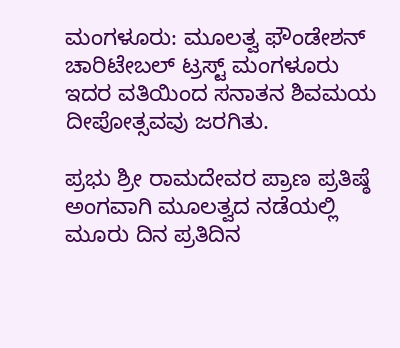ಮಂಗಳೂರು: ಮೂಲತ್ವ ಫೌಂಡೇಶನ್ ಚಾರಿಟೇಬಲ್ ಟ್ರಸ್ಟ್ ಮಂಗಳೂರು ಇದರ ವತಿಯಿಂದ ಸನಾತನ ಶಿವಮಯ ದೀಪೋತ್ಸವವು ಜರಗಿತು.

ಪ್ರಭು ಶ್ರೀ ರಾಮದೇವರ ಪ್ರಾಣ ಪ್ರತಿಷ್ಠೆ ಅಂಗವಾಗಿ ಮೂಲತ್ವದ ನಡೆಯಲ್ಲಿ ಮೂರು ದಿನ ಪ್ರತಿದಿನ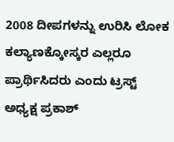2008 ದೀಪಗಳನ್ನು ಉರಿಸಿ ಲೋಕ ಕಲ್ಯಾಣಕ್ಕೋಸ್ಕರ ಎಲ್ಲರೂ ಪ್ರಾರ್ಥಿಸಿದರು ಎಂದು ಟ್ರಸ್ಟ್ ಅಧ್ಯಕ್ಷ ಪ್ರಕಾಶ್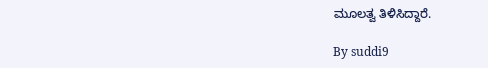ಮೂಲತ್ವ ತಿಳಿಸಿದ್ದಾರೆ.

By suddi9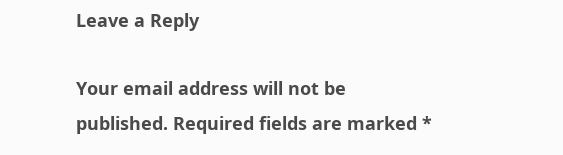Leave a Reply

Your email address will not be published. Required fields are marked *